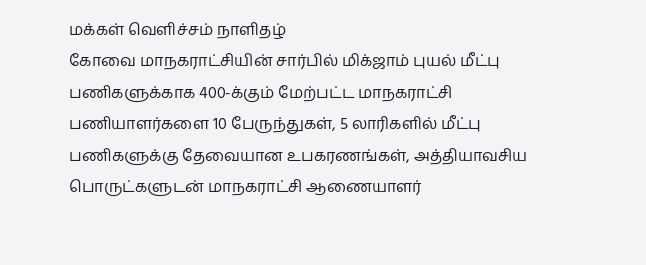மக்கள் வெளிச்சம் நாளிதழ்
கோவை மாநகராட்சியின் சார்பில் மிக்ஜாம் புயல் மீட்பு பணிகளுக்காக 400-க்கும் மேற்பட்ட மாநகராட்சி பணியாளர்களை 10 பேருந்துகள், 5 லாரிகளில் மீட்பு பணிகளுக்கு தேவையான உபகரணங்கள், அத்தியாவசிய பொருட்களுடன் மாநகராட்சி ஆணையாளர்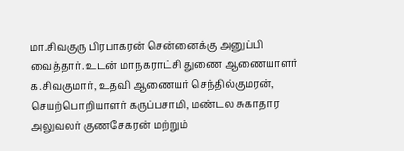மா.சிவகுரு பிரபாகரன் சென்னைக்கு அனுப்பி வைத்தார். உடன் மாநகராட்சி துணை ஆணையாளர் க.சிவகுமார், உதவி ஆணையர் செந்தில்குமரன், செயற்பொறியாளர் கருப்பசாமி, மண்டல சுகாதார அலுவலர் குணசேகரன் மற்றும்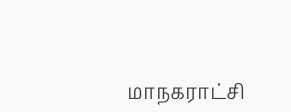மாநகராட்சி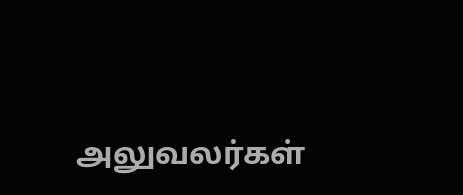அலுவலர்கள்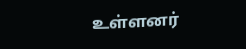உள்ளனர்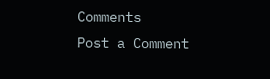Comments
Post a Comment